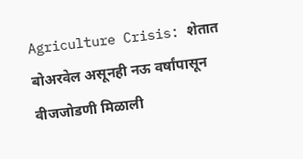Agriculture Crisis: शेतात बोअरवेल असूनही नऊ वर्षांपासून वीजजोडणी मिळाली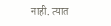नाही. त्यात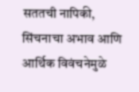सततची नापिकी, सिंचनाचा अभाव आणि आर्थिक विवंचनेमुळे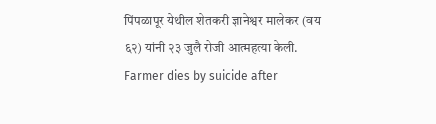पिंपळापूर येथील शेतकरी ज्ञानेश्वर मालेकर (वय ६२) यांनी २३ जुलै रोजी आत्महत्या केली.
Farmer dies by suicide after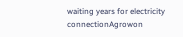waiting years for electricity connectionAgrowon